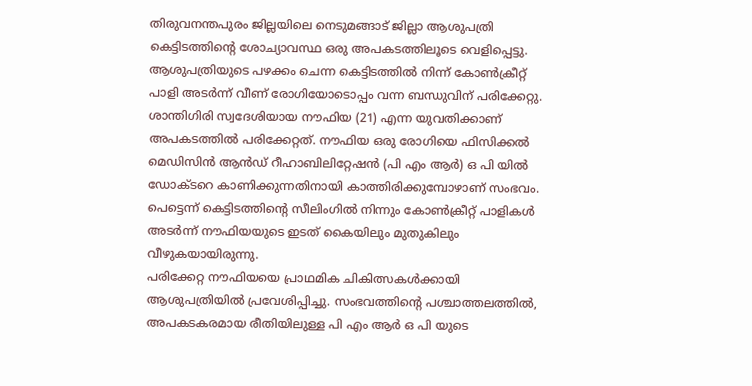തിരുവനന്തപുരം ജില്ലയിലെ നെടുമങ്ങാട് ജില്ലാ ആശുപത്രി കെട്ടിടത്തിന്റെ ശോച്യാവസ്ഥ ഒരു അപകടത്തിലൂടെ വെളിപ്പെട്ടു. ആശുപത്രിയുടെ പഴക്കം ചെന്ന കെട്ടിടത്തിൽ നിന്ന് കോൺക്രീറ്റ് പാളി അടർന്ന് വീണ് രോഗിയോടൊപ്പം വന്ന ബന്ധുവിന് പരിക്കേറ്റു.
ശാന്തിഗിരി സ്വദേശിയായ നൗഫിയ (21) എന്ന യുവതിക്കാണ് അപകടത്തിൽ പരിക്കേറ്റത്. നൗഫിയ ഒരു രോഗിയെ ഫിസിക്കൽ മെഡിസിൻ ആൻഡ് റീഹാബിലിറ്റേഷൻ (പി എം ആർ) ഒ പി യിൽ ഡോക്ടറെ കാണിക്കുന്നതിനായി കാത്തിരിക്കുമ്പോഴാണ് സംഭവം. പെട്ടെന്ന് കെട്ടിടത്തിന്റെ സീലിംഗിൽ നിന്നും കോൺക്രീറ്റ് പാളികൾ അടർന്ന് നൗഫിയയുടെ ഇടത് കൈയിലും മുതുകിലും വീഴുകയായിരുന്നു.
പരിക്കേറ്റ നൗഫിയയെ പ്രാഥമിക ചികിത്സകൾക്കായി ആശുപത്രിയിൽ പ്രവേശിപ്പിച്ചു. സംഭവത്തിന്റെ പശ്ചാത്തലത്തിൽ, അപകടകരമായ രീതിയിലുള്ള പി എം ആർ ഒ പി യുടെ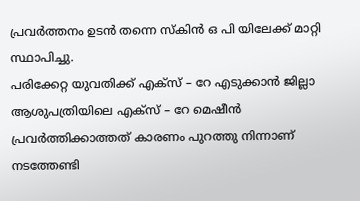പ്രവർത്തനം ഉടൻ തന്നെ സ്കിൻ ഒ പി യിലേക്ക് മാറ്റി സ്ഥാപിച്ചു.
പരിക്കേറ്റ യുവതിക്ക് എക്സ് – റേ എടുക്കാൻ ജില്ലാ ആശുപത്രിയിലെ എക്സ് – റേ മെഷീൻ പ്രവർത്തിക്കാത്തത് കാരണം പുറത്തു നിന്നാണ് നടത്തേണ്ടി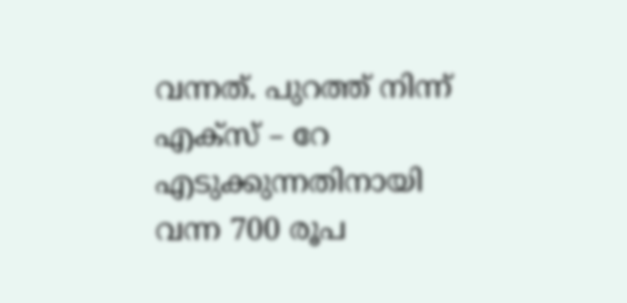വന്നത്. പുറത്ത് നിന്ന് എക്സ് – റേ എടുക്കുന്നതിനായി വന്ന 700 രൂപ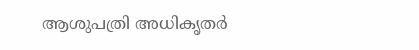ആശുപത്രി അധികൃതർ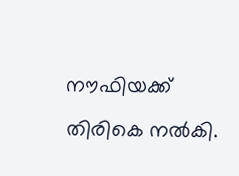നൗഫിയക്ക് തിരികെ നൽകി.